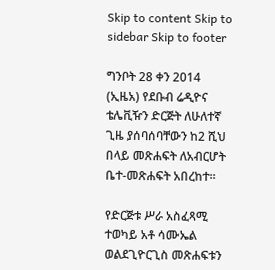Skip to content Skip to sidebar Skip to footer

ግንቦት 28 ቀን 2014 (ኢዜአ) የደቡብ ሬዲዮና ቴሌቪዥን ድርጅት ለሁለተኛ ጊዜ ያሰባሰባቸውን ከ2 ሺህ በላይ መጽሐፍት ለአብርሆት ቤተ-መጽሐፍት አበረከተ።

የድርጅቱ ሥራ አስፈጻሚ ተወካይ አቶ ሳሙኤል ወልደጊዮርጊስ መጽሐፍቱን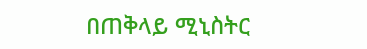በጠቅላይ ሚኒስትር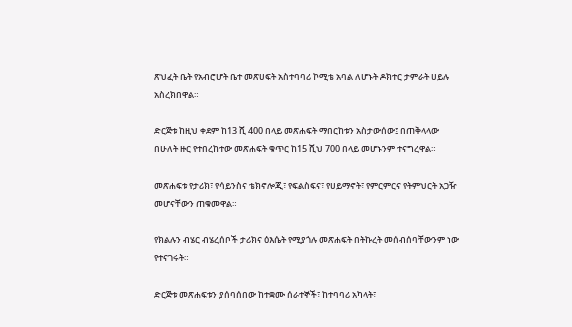ጽህፈት ቤት የአብሮሆት ቤተ መጽሀፍት አስተባባሪ ኮሚቴ አባል ለሆኑት ዶክተር ታምራት ሀይሉ አስረክበዋል።

ድርጅቱ ከዚህ ቀደም ከ13 ሺ 400 በላይ መጽሐፍት ማበርከቱን አስታውሰው፤ በጠቅላላው በሁለት ዙር የተበረከተው መጽሐፍት ቁጥር ከ15 ሺህ 700 በላይ መሆኑንም ተናግረዋል።

መጽሐፍቱ የታሪክ፣ የሳይንስና ቴክኖሎጂ፣ የፍልስፍና፣ የሀይማኖት፣ የምርምርና የትምህርት አጋዥ መሆናቸውን ጠቁመዋል።

የክልሉን ብሄር ብሄረሰቦች ታሪክና ዕእሴት የሚያጎሉ መጽሐፍት በትኩረት መሰብሰባቸውንም ነው የተናገሩት።

ድርጅቱ መጽሐፍቱን ያሰባሰበው ከተቋሙ ሰራተኞች፣ ከተባባሪ አካላት፣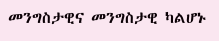መንግስታዊና መንግስታዊ ካልሆኑ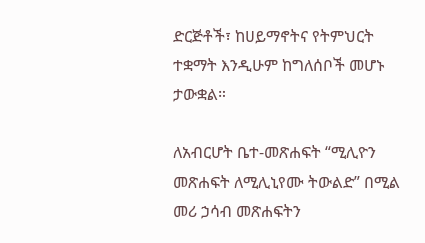ድርጅቶች፣ ከሀይማኖትና የትምህርት ተቋማት እንዲሁም ከግለሰቦች መሆኑ ታውቋል።

ለአብርሆት ቤተ-መጽሐፍት “ሚሊዮን መጽሐፍት ለሚሊኒየሙ ትውልድ” በሚል መሪ ኃሳብ መጽሐፍትን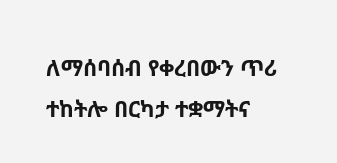ለማሰባሰብ የቀረበውን ጥሪ ተከትሎ በርካታ ተቋማትና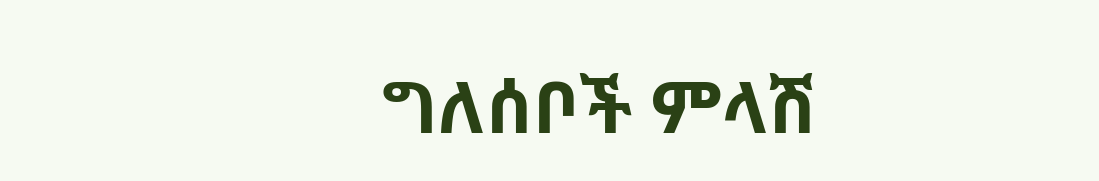ግለሰቦች ምላሽ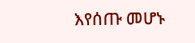እየሰጡ መሆኑ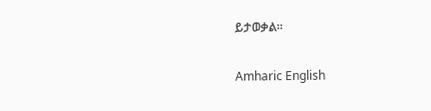ይታወቃል፡፡

Amharic English